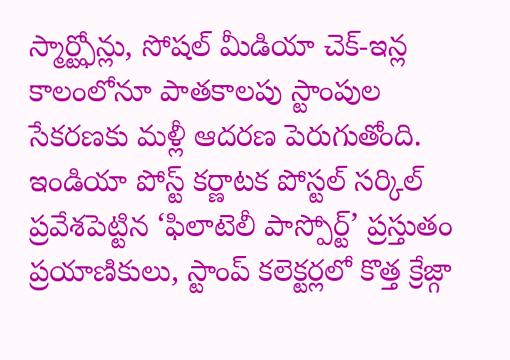స్మార్ట్ఫోన్లు, సోషల్ మీడియా చెక్-ఇన్ల కాలంలోనూ పాతకాలపు స్టాంపుల సేకరణకు మళ్లీ ఆదరణ పెరుగుతోంది. ఇండియా పోస్ట్ కర్ణాటక పోస్టల్ సర్కిల్ ప్రవేశపెట్టిన ‘ఫిలాటెలీ పాస్పోర్ట్’ ప్రస్తుతం ప్రయాణికులు, స్టాంప్ కలెక్టర్లలో కొత్త క్రేజ్గా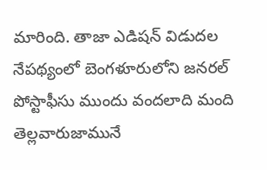మారింది. తాజా ఎడిషన్ విడుదల నేపథ్యంలో బెంగళూరులోని జనరల్ పోస్టాఫీసు ముందు వందలాది మంది తెల్లవారుజామునే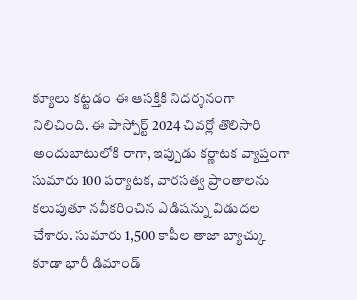క్యూలు కట్టడం ఈ ఆసక్తికి నిదర్శనంగా నిలిచింది. ఈ పాస్పోర్ట్ 2024 చివర్లో తొలిసారి అందుబాటులోకి రాగా, ఇప్పుడు కర్ణాటక వ్యాప్తంగా సుమారు 100 పర్యాటక, వారసత్వ ప్రాంతాలను కలుపుతూ నవీకరించిన ఎడిషన్ను విడుదల చేశారు. సుమారు 1,500 కాపీల తాజా బ్యాచ్కు కూడా భారీ డిమాండ్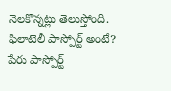నెలకొన్నట్లు తెలుస్తోంది.
ఫిలాటెలీ పాస్పోర్ట్ అంటే?
పేరు పాస్పోర్ట్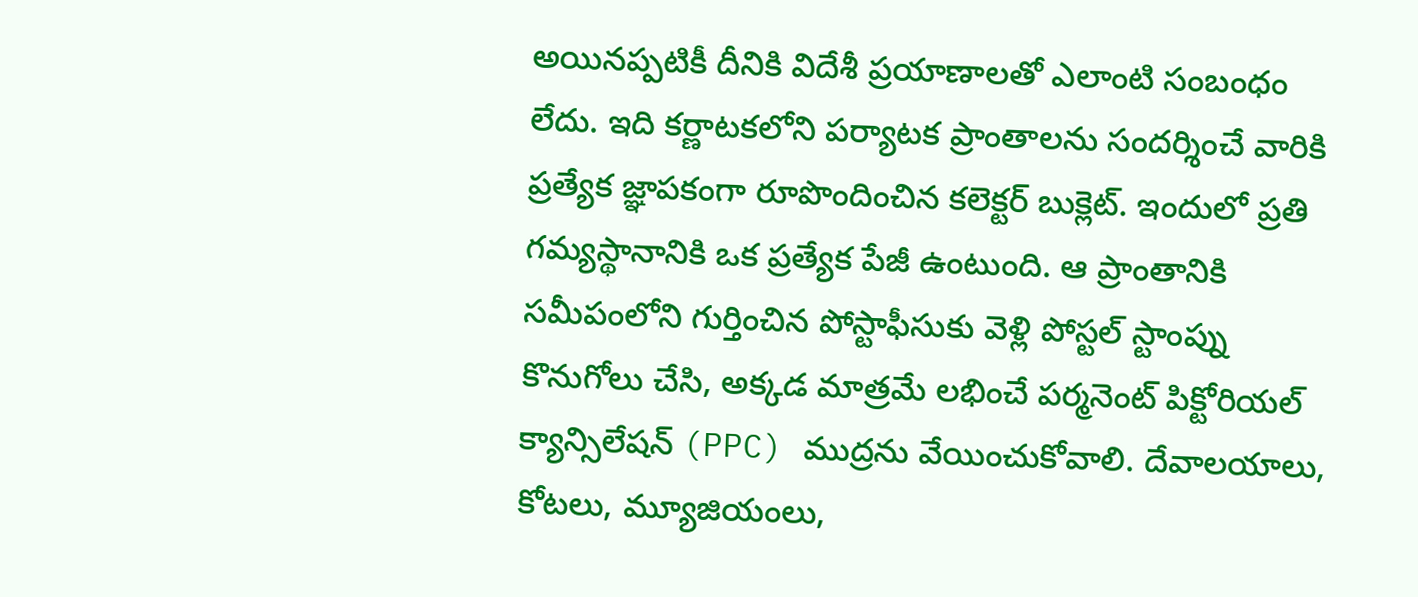అయినప్పటికీ దీనికి విదేశీ ప్రయాణాలతో ఎలాంటి సంబంధం లేదు. ఇది కర్ణాటకలోని పర్యాటక ప్రాంతాలను సందర్శించే వారికి ప్రత్యేక జ్ఞాపకంగా రూపొందించిన కలెక్టర్ బుక్లెట్. ఇందులో ప్రతి గమ్యస్థానానికి ఒక ప్రత్యేక పేజీ ఉంటుంది. ఆ ప్రాంతానికి సమీపంలోని గుర్తించిన పోస్టాఫీసుకు వెళ్లి పోస్టల్ స్టాంప్ను కొనుగోలు చేసి, అక్కడ మాత్రమే లభించే పర్మనెంట్ పిక్టోరియల్ క్యాన్సిలేషన్ (PPC) ముద్రను వేయించుకోవాలి. దేవాలయాలు, కోటలు, మ్యూజియంలు,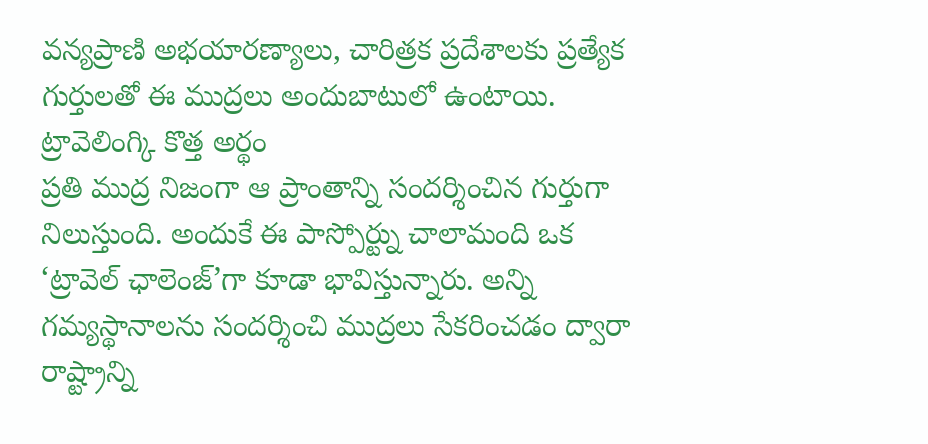వన్యప్రాణి అభయారణ్యాలు, చారిత్రక ప్రదేశాలకు ప్రత్యేక గుర్తులతో ఈ ముద్రలు అందుబాటులో ఉంటాయి.
ట్రావెలింగ్కి కొత్త అర్థం
ప్రతి ముద్ర నిజంగా ఆ ప్రాంతాన్ని సందర్శించిన గుర్తుగా నిలుస్తుంది. అందుకే ఈ పాస్పోర్ట్ను చాలామంది ఒక ‘ట్రావెల్ ఛాలెంజ్’గా కూడా భావిస్తున్నారు. అన్ని గమ్యస్థానాలను సందర్శించి ముద్రలు సేకరించడం ద్వారా రాష్ట్రాన్ని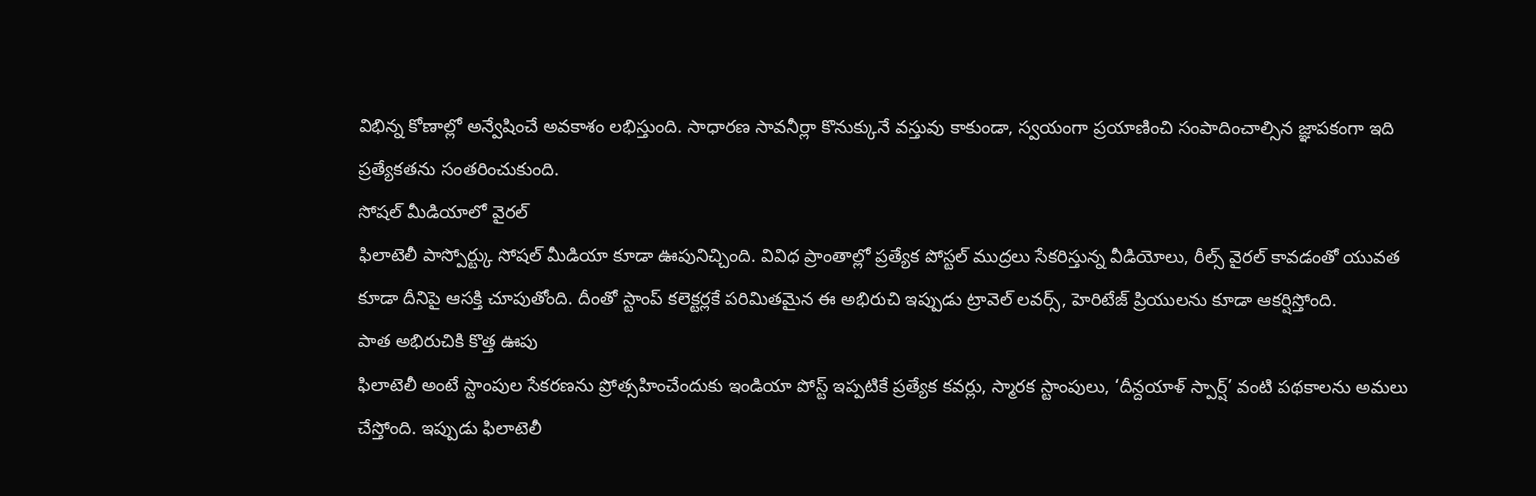విభిన్న కోణాల్లో అన్వేషించే అవకాశం లభిస్తుంది. సాధారణ సావనీర్లా కొనుక్కునే వస్తువు కాకుండా, స్వయంగా ప్రయాణించి సంపాదించాల్సిన జ్ఞాపకంగా ఇది ప్రత్యేకతను సంతరించుకుంది.
సోషల్ మీడియాలో వైరల్
ఫిలాటెలీ పాస్పోర్ట్కు సోషల్ మీడియా కూడా ఊపునిచ్చింది. వివిధ ప్రాంతాల్లో ప్రత్యేక పోస్టల్ ముద్రలు సేకరిస్తున్న వీడియోలు, రీల్స్ వైరల్ కావడంతో యువత కూడా దీనిపై ఆసక్తి చూపుతోంది. దీంతో స్టాంప్ కలెక్టర్లకే పరిమితమైన ఈ అభిరుచి ఇప్పుడు ట్రావెల్ లవర్స్, హెరిటేజ్ ప్రియులను కూడా ఆకర్షిస్తోంది.
పాత అభిరుచికి కొత్త ఊపు
ఫిలాటెలీ అంటే స్టాంపుల సేకరణను ప్రోత్సహించేందుకు ఇండియా పోస్ట్ ఇప్పటికే ప్రత్యేక కవర్లు, స్మారక స్టాంపులు, ‘దీన్దయాళ్ స్పార్ష్’ వంటి పథకాలను అమలు చేస్తోంది. ఇప్పుడు ఫిలాటెలీ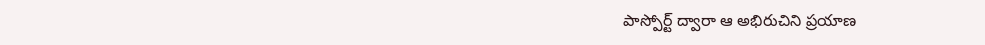పాస్పోర్ట్ ద్వారా ఆ అభిరుచిని ప్రయాణ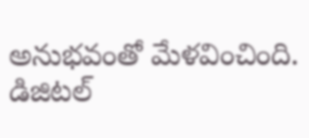అనుభవంతో మేళవించింది. డిజిటల్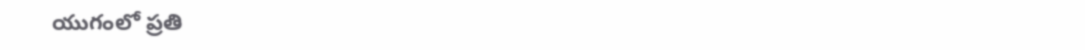యుగంలో ప్రతి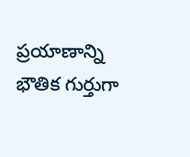ప్రయాణాన్ని భౌతిక గుర్తుగా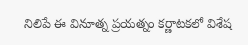నిలిపే ఈ వినూత్న ప్రయత్నం కర్ణాటకలో విశేష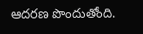ఆదరణ పొందుతోంది.